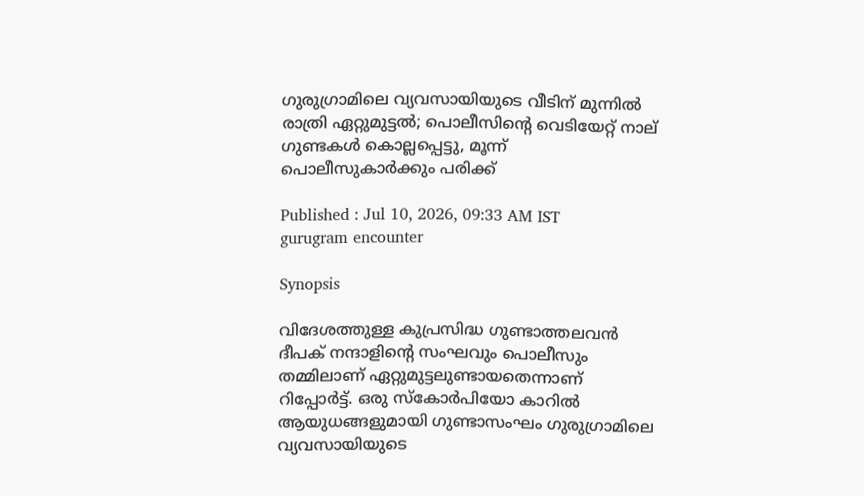ഗുരുഗ്രാമിലെ വ്യവസായിയുടെ വീടിന് മുന്നിൽ രാത്രി ഏറ്റുമുട്ടൽ; പൊലീസിന്റെ വെടിയേറ്റ് നാല് ഗുണ്ടകൾ കൊല്ലപ്പെട്ടു, മൂന്ന് പൊലീസുകാർക്കും പരിക്ക്

Published : Jul 10, 2026, 09:33 AM IST
gurugram encounter

Synopsis

വിദേശത്തുള്ള കുപ്രസിദ്ധ ഗുണ്ടാത്തലവൻ ദീപക് നന്ദാളിന്റെ സംഘവും പൊലീസും തമ്മിലാണ് ഏറ്റുമുട്ടലുണ്ടായതെന്നാണ് റിപ്പോർട്ട്. ഒരു സ്കോർപിയോ കാറിൽ ആയുധങ്ങളുമായി ഗുണ്ടാസംഘം ഗുരുഗ്രാമിലെ വ്യവസായിയുടെ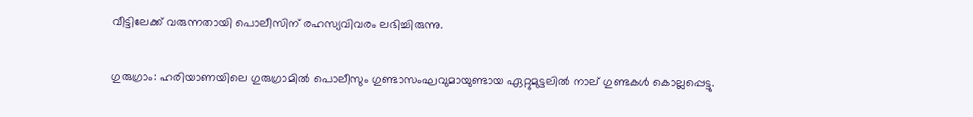വീട്ടിലേക്ക് വരുന്നതായി പൊലീസിന് രഹസ്യവിവരം ലഭിച്ചിരുന്നു.

ഗുരുഗ്രാം: ഹരിയാണയിലെ ഗുരുഗ്രാമിൽ പൊലീസും ഗുണ്ടാസംഘവുമായുണ്ടായ ഏറ്റുമുട്ടലിൽ നാല് ഗുണ്ടകൾ കൊല്ലപ്പെട്ടു.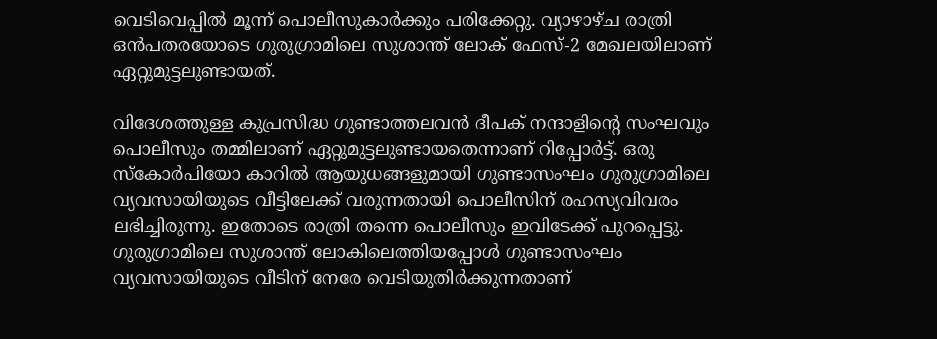വെടിവെപ്പിൽ മൂന്ന് പൊലീസുകാർക്കും പരിക്കേറ്റു. വ്യാഴാഴ്ച രാത്രി ഒൻപതരയോടെ ഗുരുഗ്രാമിലെ സുശാന്ത് ലോക് ഫേസ്-2 മേഖലയിലാണ് ഏറ്റുമുട്ടലുണ്ടായത്.

വിദേശത്തുള്ള കുപ്രസിദ്ധ ഗുണ്ടാത്തലവൻ ദീപക് നന്ദാളിന്റെ സംഘവും പൊലീസും തമ്മിലാണ് ഏറ്റുമുട്ടലുണ്ടായതെന്നാണ് റിപ്പോർട്ട്. ഒരു സ്കോർപിയോ കാറിൽ ആയുധങ്ങളുമായി ഗുണ്ടാസംഘം ഗുരുഗ്രാമിലെ വ്യവസായിയുടെ വീട്ടിലേക്ക് വരുന്നതായി പൊലീസിന് രഹസ്യവിവരം ലഭിച്ചിരുന്നു. ഇതോടെ രാത്രി തന്നെ പൊലീസും ഇവിടേക്ക് പുറപ്പെട്ടു. ഗുരുഗ്രാമിലെ സുശാന്ത് ലോകിലെത്തിയപ്പോൾ ഗുണ്ടാസംഘം വ്യവസായിയുടെ വീടിന് നേരേ വെടിയുതിർക്കുന്നതാണ്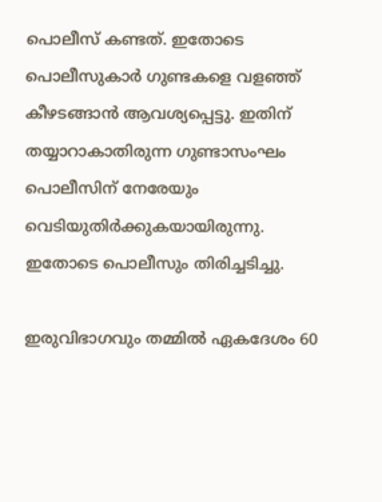പൊലീസ് കണ്ടത്. ഇതോടെ പൊലീസുകാർ ഗുണ്ടകളെ വളഞ്ഞ് കീഴടങ്ങാൻ ആവശ്യപ്പെട്ടു. ഇതിന് തയ്യാറാകാതിരുന്ന ഗുണ്ടാസംഘം പൊലീസിന് നേരേയും വെടിയുതിർക്കുകയായിരുന്നു. ഇതോടെ പൊലീസും തിരിച്ചടിച്ചു.

ഇരുവിഭാഗവും തമ്മിൽ ഏകദേശം 60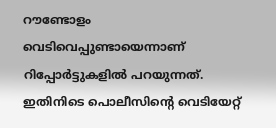റൗണ്ടോളം വെടിവെപ്പുണ്ടായെന്നാണ് റിപ്പോർട്ടുകളിൽ പറയുന്നത്. ഇതിനിടെ പൊലീസിന്റെ വെടിയേറ്റ്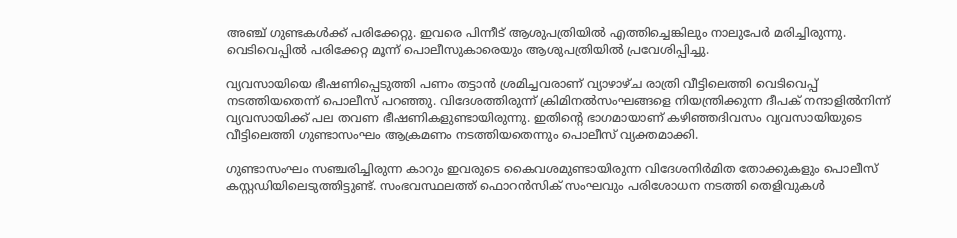അഞ്ച് ഗുണ്ടകൾക്ക് പരിക്കേറ്റു. ഇവരെ പിന്നീട് ആശുപത്രിയിൽ എത്തിച്ചെങ്കിലും നാലുപേർ മരിച്ചിരുന്നു. വെടിവെപ്പിൽ പരിക്കേറ്റ മൂന്ന് പൊലീസുകാരെയും ആശുപത്രിയിൽ പ്രവേശിപ്പിച്ചു.

വ്യവസായിയെ ഭീഷണിപ്പെടുത്തി പണം തട്ടാൻ ശ്രമിച്ചവരാണ് വ്യാഴാഴ്ച രാത്രി വീട്ടിലെത്തി വെടിവെപ്പ് നടത്തിയതെന്ന് പൊലീസ് പറഞ്ഞു. വിദേശത്തിരുന്ന് ക്രിമിനൽസംഘങ്ങളെ നിയന്ത്രിക്കുന്ന ദീപക് നന്ദാളിൽനിന്ന് വ്യവസായിക്ക് പല തവണ ഭീഷണികളുണ്ടായിരുന്നു. ഇതിന്റെ ഭാഗമായാണ് കഴിഞ്ഞദിവസം വ്യവസായിയുടെ വീട്ടിലെത്തി ഗുണ്ടാസംഘം ആക്രമണം നടത്തിയതെന്നും പൊലീസ് വ്യക്തമാക്കി.

ഗുണ്ടാസംഘം സഞ്ചരിച്ചിരുന്ന കാറും ഇവരുടെ കൈവശമുണ്ടായിരുന്ന വിദേശനിർമിത തോക്കുകളും പൊലീസ് കസ്റ്റഡിയിലെടുത്തിട്ടുണ്ട്. സംഭവസ്ഥലത്ത് ഫൊറൻസിക് സംഘവും പരിശോധന നടത്തി തെളിവുകൾ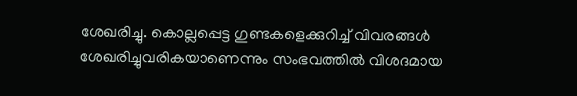ശേഖരിച്ചു. കൊല്ലപ്പെട്ട ഗുണ്ടകളെക്കുറിച്ച് വിവരങ്ങൾ ശേഖരിച്ചുവരികയാണെന്നും സംഭവത്തിൽ വിശദമായ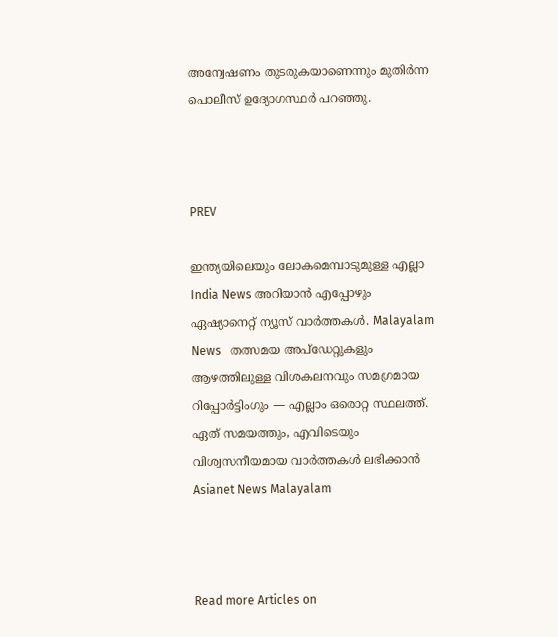അന്വേഷണം തുടരുകയാണെന്നും മുതിർന്ന പൊലീസ് ഉദ്യോഗസ്ഥർ പറഞ്ഞു.



PREV

ഇന്ത്യയിലെയും ലോകമെമ്പാടുമുള്ള എല്ലാ India News അറിയാൻ എപ്പോഴും ഏഷ്യാനെറ്റ് ന്യൂസ് വാർത്തകൾ. Malayalam News   തത്സമയ അപ്‌ഡേറ്റുകളും ആഴത്തിലുള്ള വിശകലനവും സമഗ്രമായ റിപ്പോർട്ടിംഗും — എല്ലാം ഒരൊറ്റ സ്ഥലത്ത്. ഏത് സമയത്തും, എവിടെയും വിശ്വസനീയമായ വാർത്തകൾ ലഭിക്കാൻ Asianet News Malayalam



Read more Articles on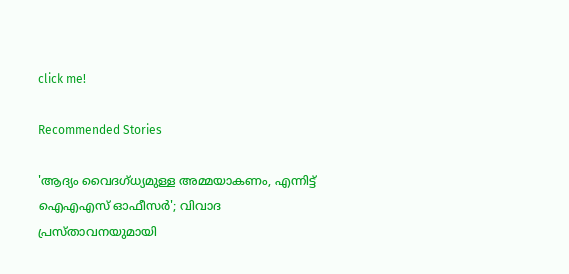click me!

Recommended Stories

'ആദ്യം വൈദഗ്ധ്യമുള്ള അമ്മയാകണം, എന്നിട്ട് ഐഎഎസ് ഓഫീസർ'; വിവാദ പ്രസ്താവനയുമായി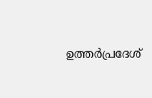ഉത്തർപ്രദേശ്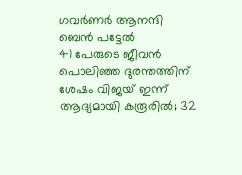ഗവർണർ ആനന്ദി ബെൻ പട്ടേൽ
41 പേരുടെ ജീവൻ പൊലിഞ്ഞ ദുരന്തത്തിന് ശേഷം വിജയ് ഇന്ന് ആദ്യമായി കരൂരിൽ; 32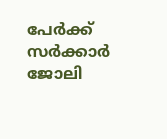പേർക്ക് സർക്കാർ ജോലി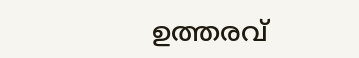ഉത്തരവ്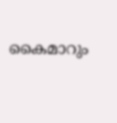കൈമാറും